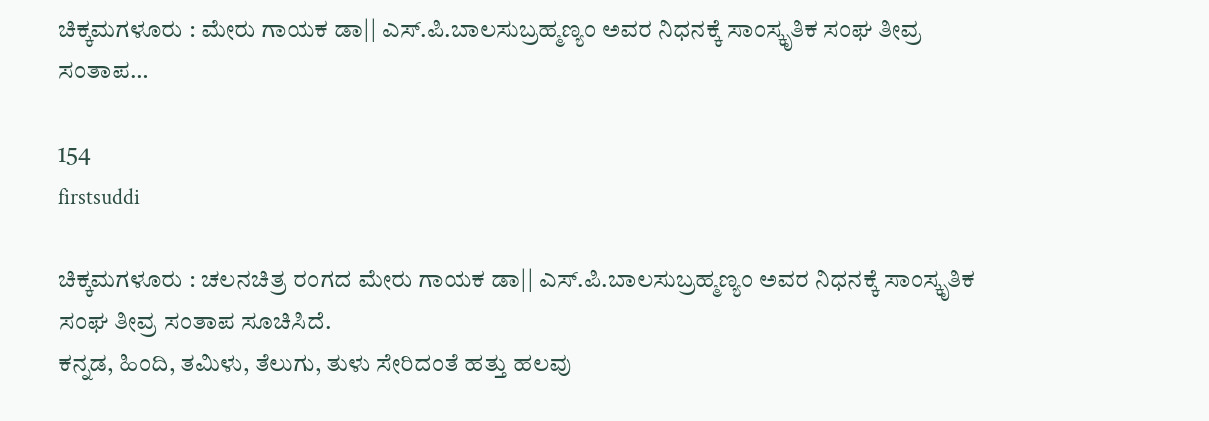ಚಿಕ್ಕಮಗಳೂರು : ಮೇರು ಗಾಯಕ ಡಾ|| ಎಸ್.ಪಿ.ಬಾಲಸುಬ್ರಹ್ಮಣ್ಯಂ ಅವರ ನಿಧನಕ್ಕೆ ಸಾಂಸ್ಕೃತಿಕ ಸಂಘ ತೀವ್ರ ಸಂತಾಪ…

154
firstsuddi

ಚಿಕ್ಕಮಗಳೂರು : ಚಲನಚಿತ್ರ ರಂಗದ ಮೇರು ಗಾಯಕ ಡಾ|| ಎಸ್.ಪಿ.ಬಾಲಸುಬ್ರಹ್ಮಣ್ಯಂ ಅವರ ನಿಧನಕ್ಕೆ ಸಾಂಸ್ಕೃತಿಕ ಸಂಘ ತೀವ್ರ ಸಂತಾಪ ಸೂಚಿಸಿದೆ.
ಕನ್ನಡ, ಹಿಂದಿ, ತಮಿಳು, ತೆಲುಗು, ತುಳು ಸೇರಿದಂತೆ ಹತ್ತು ಹಲವು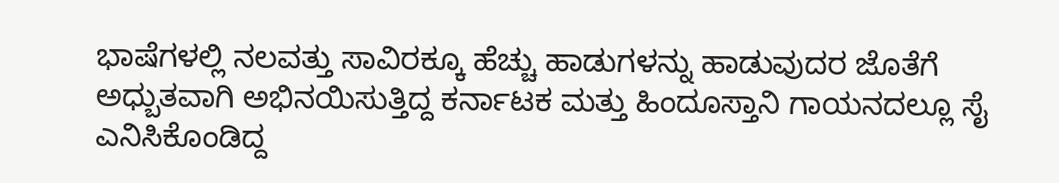ಭಾಷೆಗಳಲ್ಲಿ ನಲವತ್ತು ಸಾವಿರಕ್ಕೂ ಹೆಚ್ಚು ಹಾಡುಗಳನ್ನು ಹಾಡುವುದರ ಜೊತೆಗೆ ಅಧ್ಬುತವಾಗಿ ಅಭಿನಯಿಸುತ್ತಿದ್ದ ಕರ್ನಾಟಕ ಮತ್ತು ಹಿಂದೂಸ್ತಾನಿ ಗಾಯನದಲ್ಲೂ ಸೈ ಎನಿಸಿಕೊಂಡಿದ್ದ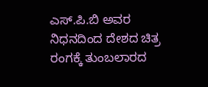ಎಸ್.ಪಿ.ಬಿ ಅವರ ನಿಧನದಿಂದ ದೇಶದ ಚಿತ್ರ ರಂಗಕ್ಕೆ ತುಂಬಲಾರದ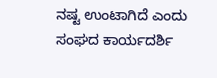ನಷ್ಟ ಉಂಟಾಗಿದೆ ಎಂದು ಸಂಘದ ಕಾರ್ಯದರ್ಶಿ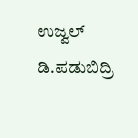ಉಜ್ವಲ್ ಡಿ.ಪಡುಬಿದ್ರಿ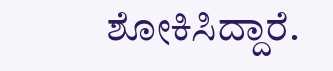ಶೋಕಿಸಿದ್ದಾರೆ.